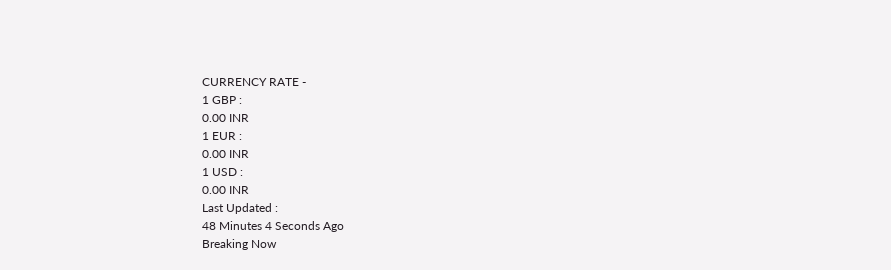CURRENCY RATE -
1 GBP :
0.00 INR
1 EUR :
0.00 INR
1 USD :
0.00 INR
Last Updated :
48 Minutes 4 Seconds Ago
Breaking Now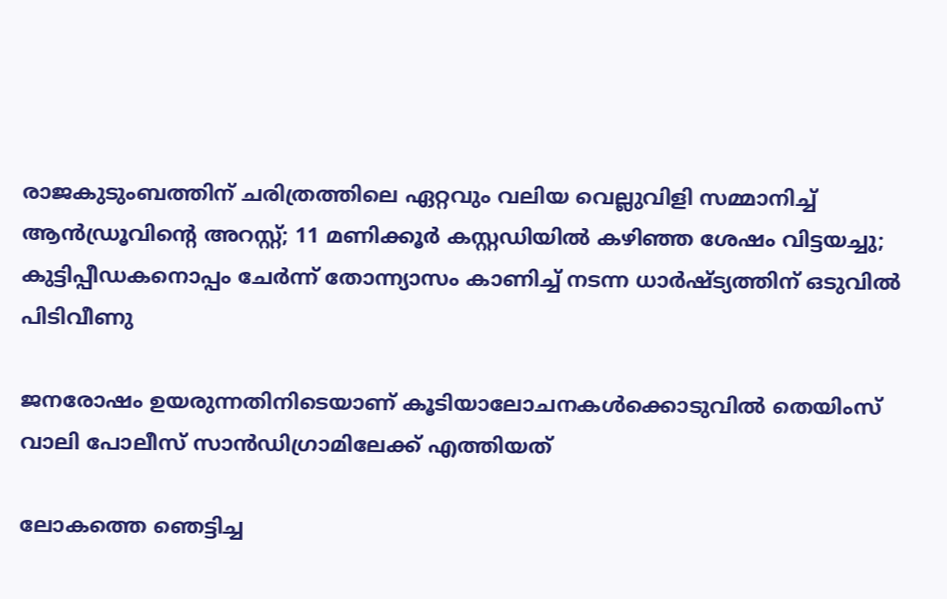രാജകുടുംബത്തിന് ചരിത്രത്തിലെ ഏറ്റവും വലിയ വെല്ലുവിളി സമ്മാനിച്ച് ആന്‍ഡ്രൂവിന്റെ അറസ്റ്റ്; 11 മണിക്കൂര്‍ കസ്റ്റഡിയില്‍ കഴിഞ്ഞ ശേഷം വിട്ടയച്ചു; കുട്ടിപ്പീഡകനൊപ്പം ചേര്‍ന്ന് തോന്ന്യാസം കാണിച്ച് നടന്ന ധാര്‍ഷ്ട്യത്തിന് ഒടുവില്‍ പിടിവീണു

ജനരോഷം ഉയരുന്നതിനിടെയാണ് കൂടിയാലോചനകള്‍ക്കൊടുവില്‍ തെയിംസ് വാലി പോലീസ് സാന്‍ഡിഗ്രാമിലേക്ക് എത്തിയത്

ലോകത്തെ ഞെട്ടിച്ച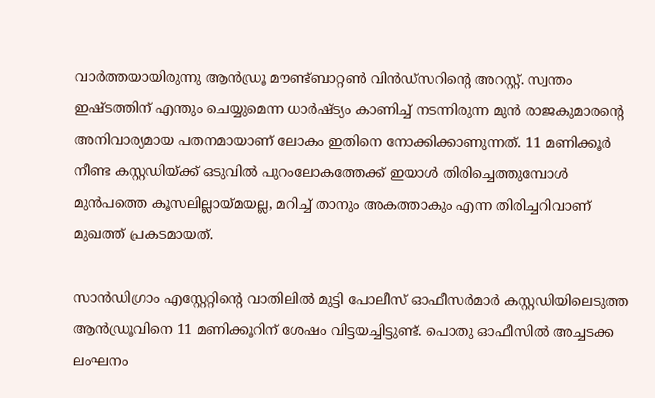വാര്‍ത്തയായിരുന്നു ആന്‍ഡ്രൂ മൗണ്ട്ബാറ്റണ്‍ വിന്‍ഡ്‌സറിന്റെ അറസ്റ്റ്. സ്വന്തം ഇഷ്ടത്തിന് എന്തും ചെയ്യുമെന്ന ധാര്‍ഷ്ട്യം കാണിച്ച് നടന്നിരുന്ന മുന്‍ രാജകുമാരന്റെ അനിവാര്യമായ പതനമായാണ് ലോകം ഇതിനെ നോക്കിക്കാണുന്നത്. 11 മണിക്കൂര്‍ നീണ്ട കസ്റ്റഡിയ്ക്ക് ഒടുവില്‍ പുറംലോകത്തേക്ക് ഇയാള്‍ തിരിച്ചെത്തുമ്പോള്‍ മുന്‍പത്തെ കൂസലില്ലായ്മയല്ല, മറിച്ച് താനും അകത്താകും എന്ന തിരിച്ചറിവാണ് മുഖത്ത് പ്രകടമായത്.

സാന്‍ഡിഗ്രാം എസ്റ്റേറ്റിന്റെ വാതിലില്‍ മുട്ടി പോലീസ് ഓഫീസര്‍മാര്‍ കസ്റ്റഡിയിലെടുത്ത ആന്‍ഡ്രൂവിനെ 11 മണിക്കൂറിന് ശേഷം വിട്ടയച്ചിട്ടുണ്ട്. പൊതു ഓഫീസില്‍ അച്ചടക്ക ലംഘനം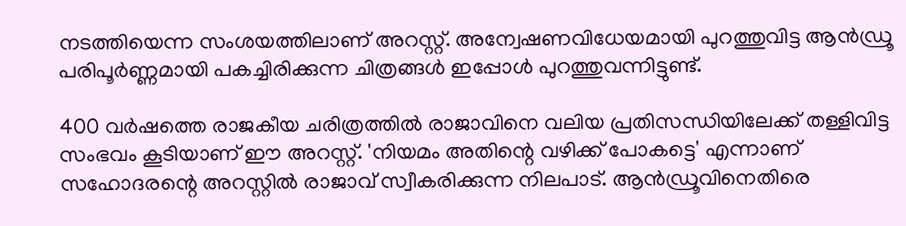നടത്തിയെന്ന സംശയത്തിലാണ് അറസ്റ്റ്. അന്വേഷണവിധേയമായി പുറത്തുവിട്ട ആന്‍ഡ്രൂ പരിപൂര്‍ണ്ണമായി പകച്ചിരിക്കുന്ന ചിത്രങ്ങള്‍ ഇപ്പോള്‍ പുറത്തുവന്നിട്ടുണ്ട്.

400 വര്‍ഷത്തെ രാജകീയ ചരിത്രത്തില്‍ രാജാവിനെ വലിയ പ്രതിസന്ധിയിലേക്ക് തള്ളിവിട്ട സംഭവം കൂടിയാണ് ഈ അറസ്റ്റ്. 'നിയമം അതിന്റെ വഴിക്ക് പോകട്ടെ' എന്നാണ് സഹോദരന്റെ അറസ്റ്റില്‍ രാജാവ് സ്വീകരിക്കുന്ന നിലപാട്. ആന്‍ഡ്രൂവിനെതിരെ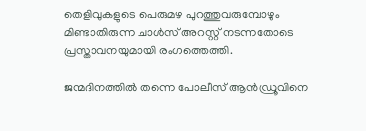തെളിവുകളുടെ പെരുമഴ പുറത്തുവരുമ്പോഴും മിണ്ടാതിരുന്ന ചാള്‍സ് അറസ്റ്റ് നടന്നതോടെ പ്രസ്താവനയുമായി രംഗത്തെത്തി.

ജന്മദിനത്തില്‍ തന്നെ പോലീസ് ആന്‍ഡ്രൂവിനെ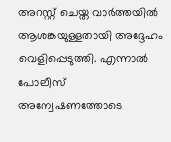അറസ്റ്റ് ചെയ്ത വാര്‍ത്തയില്‍ ആശങ്കയുള്ളതായി അദ്ദേഹം വെളിപ്പെടുത്തി. എന്നാല്‍ പോലീസ് അന്വേഷണത്തോടെ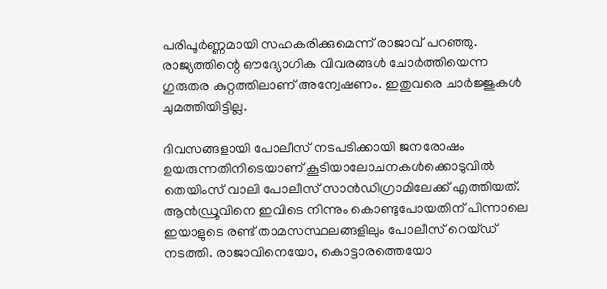പരിപൂര്‍ണ്ണമായി സഹകരിക്കുമെന്ന് രാജാവ് പറഞ്ഞു. രാജ്യത്തിന്റെ ഔദ്യോഗിക വിവരങ്ങള്‍ ചോര്‍ത്തിയെന്ന ഗുരുതര കുറ്റത്തിലാണ് അന്വേഷണം. ഇതുവരെ ചാര്‍ജ്ജുകള്‍ ചുമത്തിയിട്ടില്ല.

ദിവസങ്ങളായി പോലീസ് നടപടിക്കായി ജനരോഷം ഉയരുന്നതിനിടെയാണ് കൂടിയാലോചനകള്‍ക്കൊടുവില്‍ തെയിംസ് വാലി പോലീസ് സാന്‍ഡിഗ്രാമിലേക്ക് എത്തിയത്. ആന്‍ഡ്രൂവിനെ ഇവിടെ നിന്നും കൊണ്ടുപോയതിന് പിന്നാലെ ഇയാളുടെ രണ്ട് താമസസ്ഥലങ്ങളിലും പോലീസ് റെയ്ഡ് നടത്തി. രാജാവിനെയോ, കൊട്ടാരത്തെയോ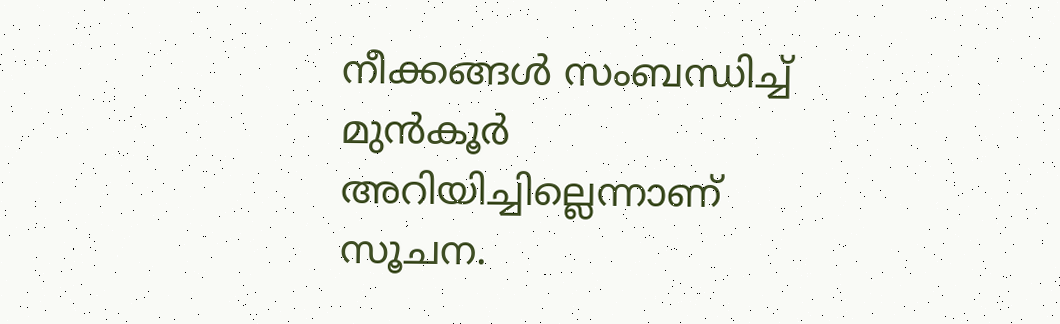നീക്കങ്ങള്‍ സംബന്ധിച്ച് മുന്‍കൂര്‍ അറിയിച്ചില്ലെന്നാണ് സൂചന.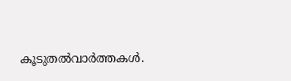കൂടുതല്‍വാര്‍ത്തകള്‍.